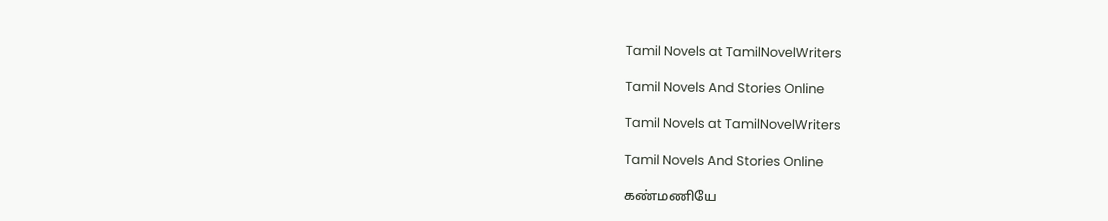Tamil Novels at TamilNovelWriters

Tamil Novels And Stories Online

Tamil Novels at TamilNovelWriters

Tamil Novels And Stories Online

கண்மணியே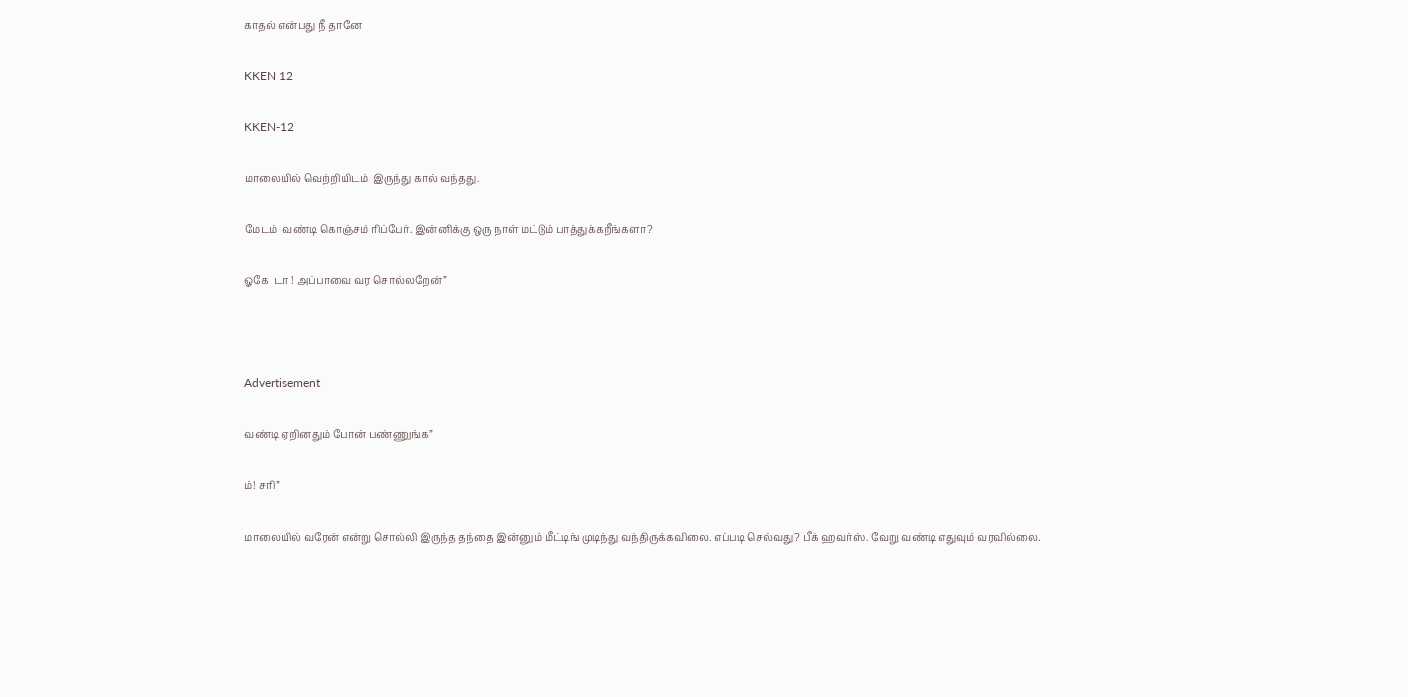காதல் என்பது நீ தானே

KKEN 12

KKEN-12

மாலையில் வெற்றியிடம்  இருந்து கால் வந்தது.

மேடம்  வண்டி கொஞ்சம் ரிப்பேர். இன்னிக்கு ஒரு நாள் மட்டும் பாத்துக்கறீங்களா?

ஓகே  டா ! அப்பாவை வர சொல்லறேன்”



Advertisement

வண்டி ஏறினதும் போன் பண்ணுங்க”

ம்! சரி”

மாலையில் வரேன் என்று சொல்லி இருந்த தந்தை இன்னும் மீட்டிங் முடிந்து வந்திருக்கவிலை. எப்படி செல்வது? பீக் ஹவர்ஸ். வேறு வண்டி எதுவும் வரவில்லை.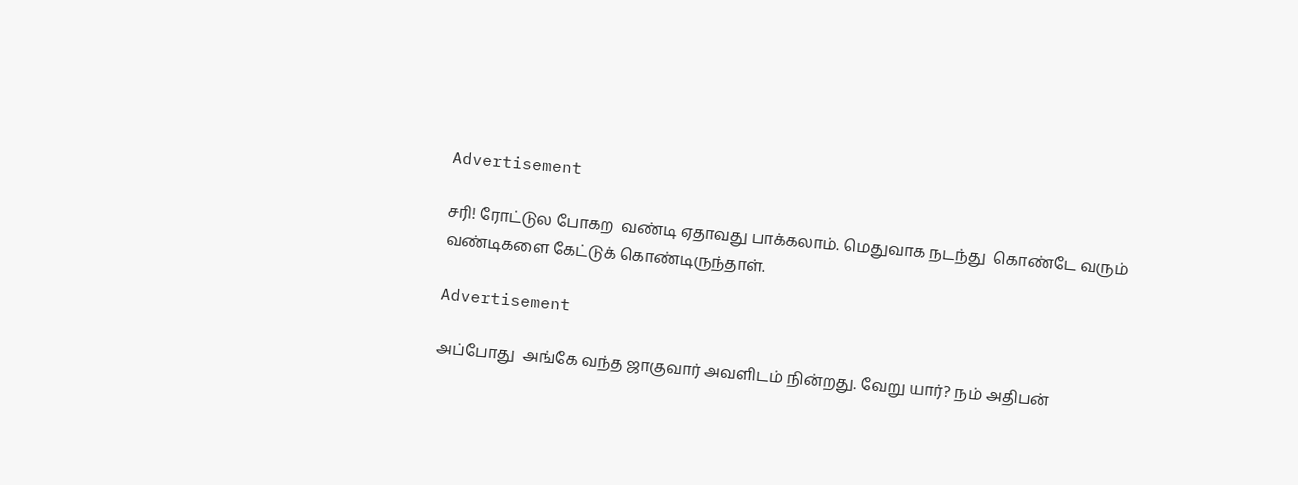Advertisement

சரி! ரோட்டுல போகற  வண்டி ஏதாவது பாக்கலாம். மெதுவாக நடந்து  கொண்டே வரும் வண்டிகளை கேட்டுக் கொண்டிருந்தாள்.

Advertisement

அப்போது  அங்கே வந்த ஜாகுவார் அவளிடம் நின்றது. வேறு யார்? நம் அதிபன்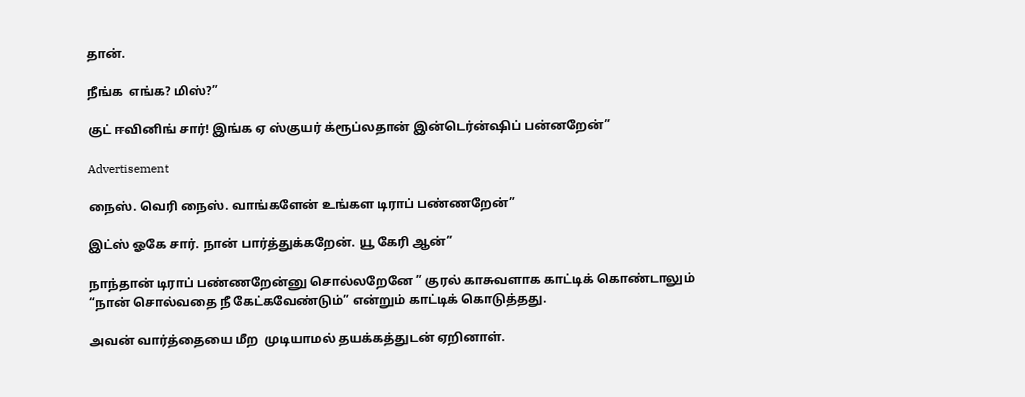தான்.

நீங்க  எங்க? மிஸ்?”

குட் ஈவினிங் சார்! இங்க ஏ ஸ்குயர் க்ரூப்லதான் இன்டெர்ன்ஷிப் பன்னறேன்”

Advertisement

நைஸ். வெரி நைஸ். வாங்களேன் உங்கள டிராப் பண்ணறேன்”

இட்ஸ் ஓகே சார். நான் பார்த்துக்கறேன். யூ கேரி ஆன்”

நாந்தான் டிராப் பண்ணறேன்னு சொல்லறேனே ” குரல் காசுவளாக காட்டிக் கொண்டாலும் “நான் சொல்வதை நீ கேட்கவேண்டும்” என்றும் காட்டிக் கொடுத்தது.

அவன் வார்த்தையை மீற  முடியாமல் தயக்கத்துடன் ஏறினாள்.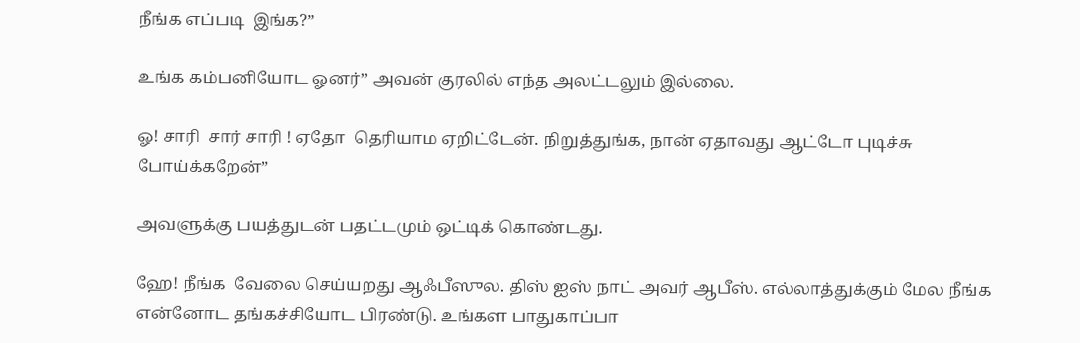நீங்க எப்படி  இங்க?”

உங்க கம்பனியோட ஓனர்” அவன் குரலில் எந்த அலட்டலும் இல்லை.

ஓ! சாரி  சார் சாரி ! ஏதோ  தெரியாம ஏறிட்டேன். நிறுத்துங்க, நான் ஏதாவது ஆட்டோ புடிச்சு போய்க்கறேன்”

அவளுக்கு பயத்துடன் பதட்டமும் ஒட்டிக் கொண்டது.

ஹே! நீங்க  வேலை செய்யறது ஆஃபீஸுல. திஸ் ஐஸ் நாட் அவர் ஆபீஸ். எல்லாத்துக்கும் மேல நீங்க என்னோட தங்கச்சியோட பிரண்டு. உங்கள பாதுகாப்பா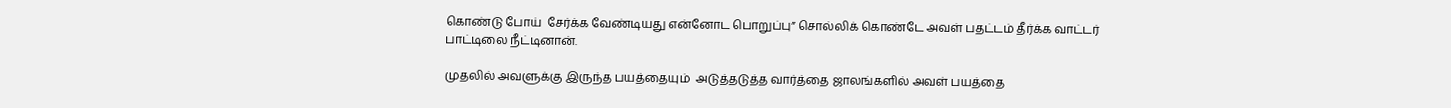கொண்டு போய்  சேர்க்க வேண்டியது என்னோட பொறுப்பு” சொல்லிக் கொண்டே அவள் பதட்டம் தீர்க்க வாட்டர் பாட்டிலை நீட்டினான்.

முதலில் அவளுக்கு இருந்த பயத்தையும்  அடுத்தடுத்த வார்த்தை ஜாலங்களில் அவள் பயத்தை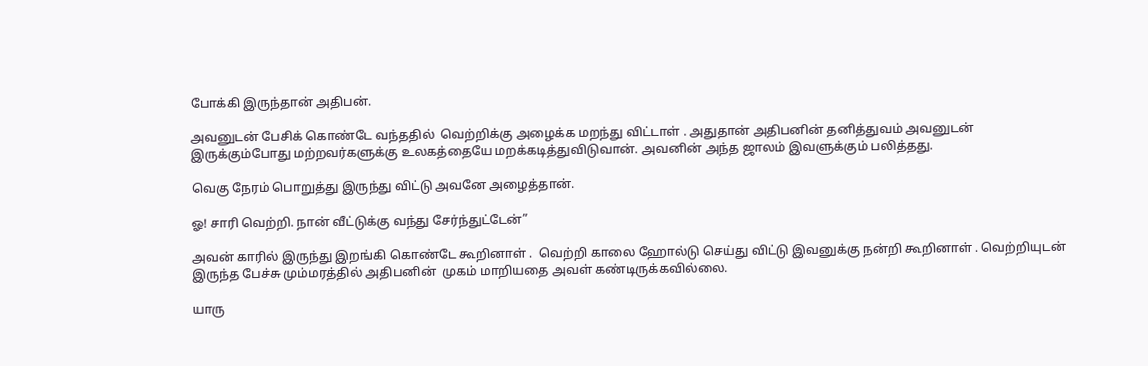போக்கி இருந்தான் அதிபன்.

அவனுடன் பேசிக் கொண்டே வந்ததில்  வெற்றிக்கு அழைக்க மறந்து விட்டாள் . அதுதான் அதிபனின் தனித்துவம் அவனுடன் இருக்கும்போது மற்றவர்களுக்கு உலகத்தையே மறக்கடித்துவிடுவான். அவனின் அந்த ஜாலம் இவளுக்கும் பலித்தது.

வெகு நேரம் பொறுத்து இருந்து விட்டு அவனே அழைத்தான்.

ஓ! சாரி வெற்றி. நான் வீட்டுக்கு வந்து சேர்ந்துட்டேன்”

அவன் காரில் இருந்து இறங்கி கொண்டே கூறினாள் .  வெற்றி காலை ஹோல்டு செய்து விட்டு இவனுக்கு நன்றி கூறினாள் . வெற்றியுடன் இருந்த பேச்சு மும்மரத்தில் அதிபனின்  முகம் மாறியதை அவள் கண்டிருக்கவில்லை.

யாரு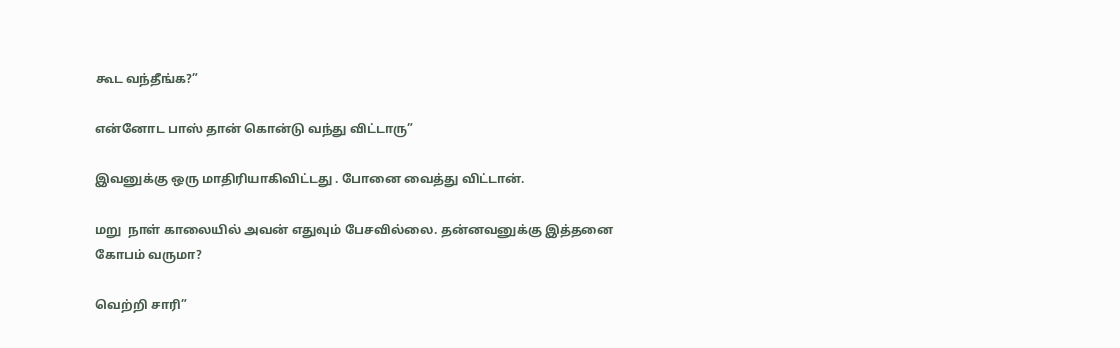கூட வந்தீங்க?”

என்னோட பாஸ் தான் கொன்டு வந்து விட்டாரு”

இவனுக்கு ஒரு மாதிரியாகிவிட்டது . போனை வைத்து விட்டான்.

மறு  நாள் காலையில் அவன் எதுவும் பேசவில்லை. தன்னவனுக்கு இத்தனை கோபம் வருமா?

வெற்றி சாரி”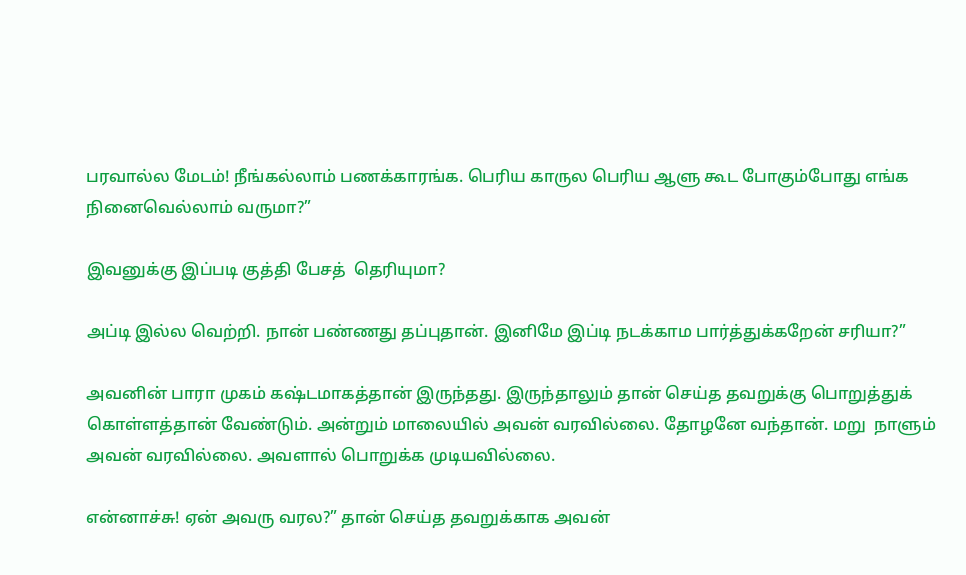பரவால்ல மேடம்! நீங்கல்லாம் பணக்காரங்க. பெரிய காருல பெரிய ஆளு கூட போகும்போது எங்க நினைவெல்லாம் வருமா?”

இவனுக்கு இப்படி குத்தி பேசத்  தெரியுமா?

அப்டி இல்ல வெற்றி. நான் பண்ணது தப்புதான். இனிமே இப்டி நடக்காம பார்த்துக்கறேன் சரியா?”

அவனின் பாரா முகம் கஷ்டமாகத்தான் இருந்தது. இருந்தாலும் தான் செய்த தவறுக்கு பொறுத்துக் கொள்ளத்தான் வேண்டும். அன்றும் மாலையில் அவன் வரவில்லை. தோழனே வந்தான். மறு  நாளும் அவன் வரவில்லை. அவளால் பொறுக்க முடியவில்லை.

என்னாச்சு! ஏன் அவரு வரல?” தான் செய்த தவறுக்காக அவன்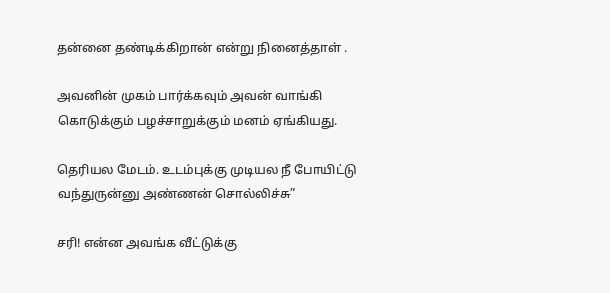தன்னை தண்டிக்கிறான் என்று நினைத்தாள் .

அவனின் முகம் பார்க்கவும் அவன் வாங்கி கொடுக்கும் பழச்சாறுக்கும் மனம் ஏங்கியது.

தெரியல மேடம். உடம்புக்கு முடியல நீ போயிட்டு வந்துருன்னு அண்ணன் சொல்லிச்சு”

சரி! என்ன அவங்க வீட்டுக்கு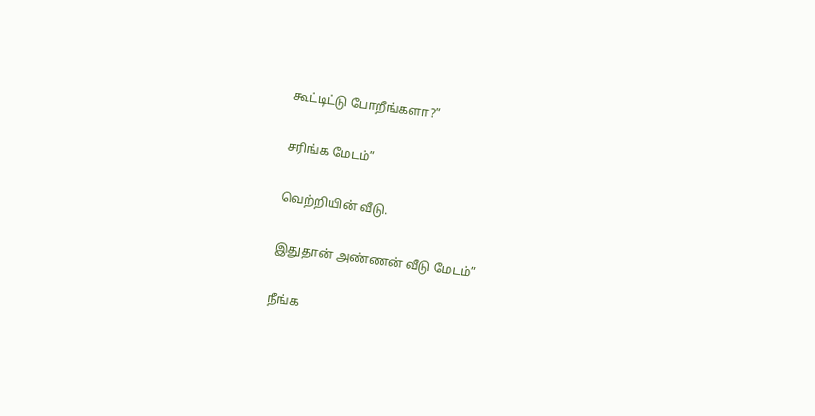கூட்டிட்டு போறீங்களா?”

சரிங்க மேடம்”

வெற்றியின் வீடு.

இதுதான் அண்ணன் வீடு மேடம்”

நீங்க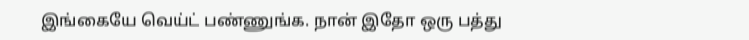இங்கையே வெய்ட் பண்ணுங்க. நான் இதோ ஒரு பத்து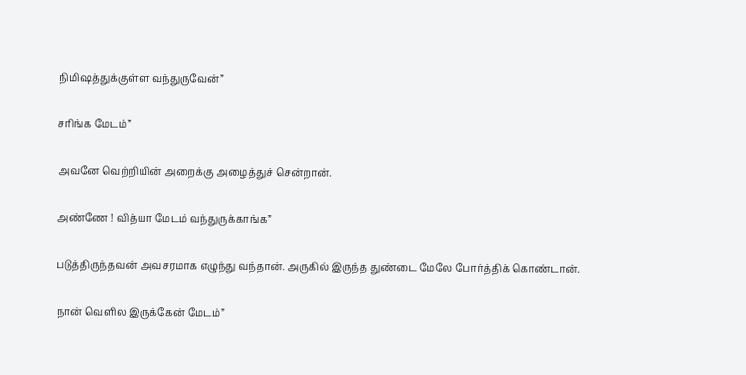நிமிஷத்துக்குள்ள வந்துருவேன்”

சரிங்க மேடம்”

அவனே வெற்றியின் அறைக்கு அழைத்துச் சென்றான்.

அண்ணே ! வித்யா மேடம் வந்துருக்காங்க”

படுத்திருந்தவன் அவசரமாக எழுந்து வந்தான். அருகில் இருந்த துண்டை மேலே போர்த்திக் கொண்டான்.

நான் வெளில இருக்கேன் மேடம்”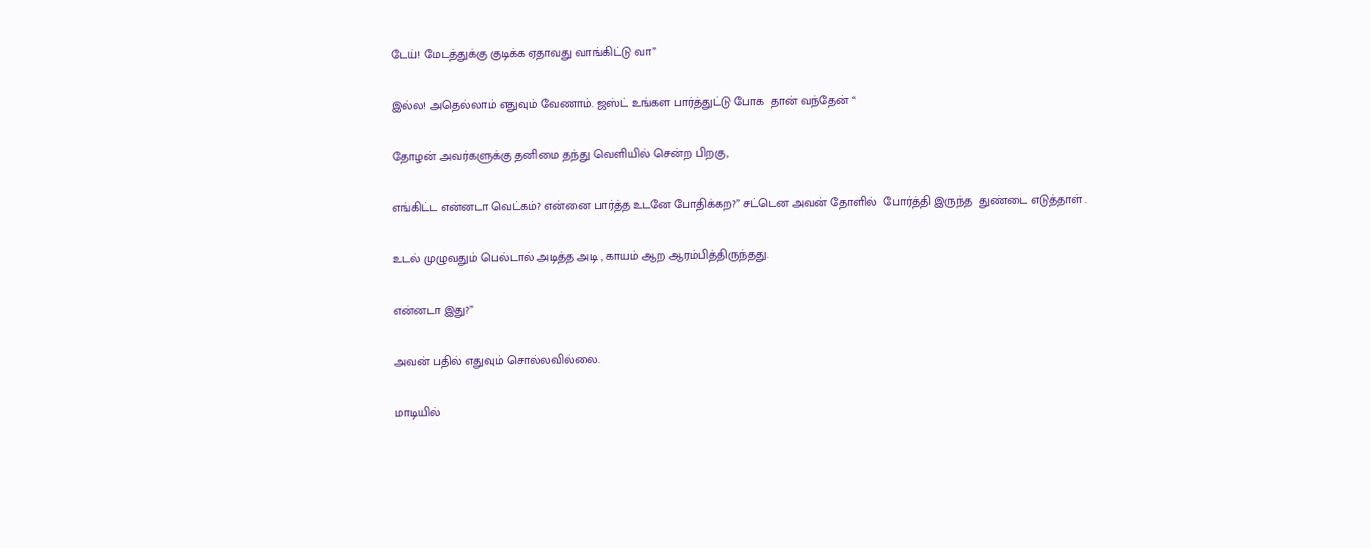டேய்! மேடத்துக்கு குடிக்க ஏதாவது வாங்கிட்டு வா”

இல்ல! அதெல்லாம் எதுவும் வேணாம். ஜஸ்ட் உங்கள பார்த்துட்டு போக  தான் வந்தேன் “

தோழன் அவர்களுக்கு தனிமை தந்து வெளியில் சென்ற பிறகு,

எங்கிட்ட என்னடா வெட்கம்? என்னை பார்த்த உடனே போதிக்கற?” சட்டென அவன் தோளில்  போர்த்தி இருந்த  துண்டை எடுத்தாள் .

உடல் முழுவதும் பெல்டால் அடித்த அடி , காயம் ஆற ஆரம்பித்திருந்தது.

என்னடா இது?”

அவன் பதில் எதுவும் சொல்லவில்லை.

மாடியில்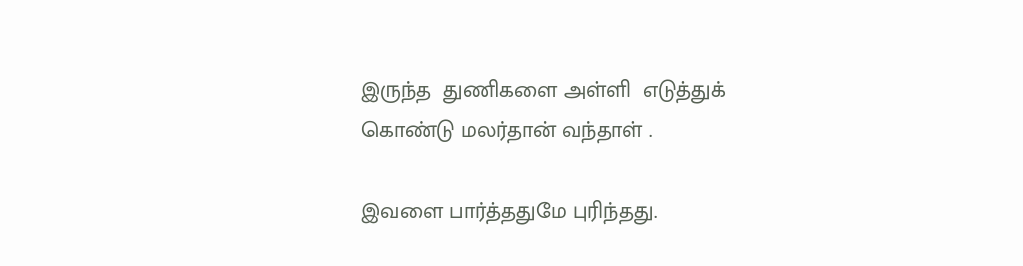இருந்த  துணிகளை அள்ளி  எடுத்துக் கொண்டு மலர்தான் வந்தாள் .

இவளை பார்த்ததுமே புரிந்தது.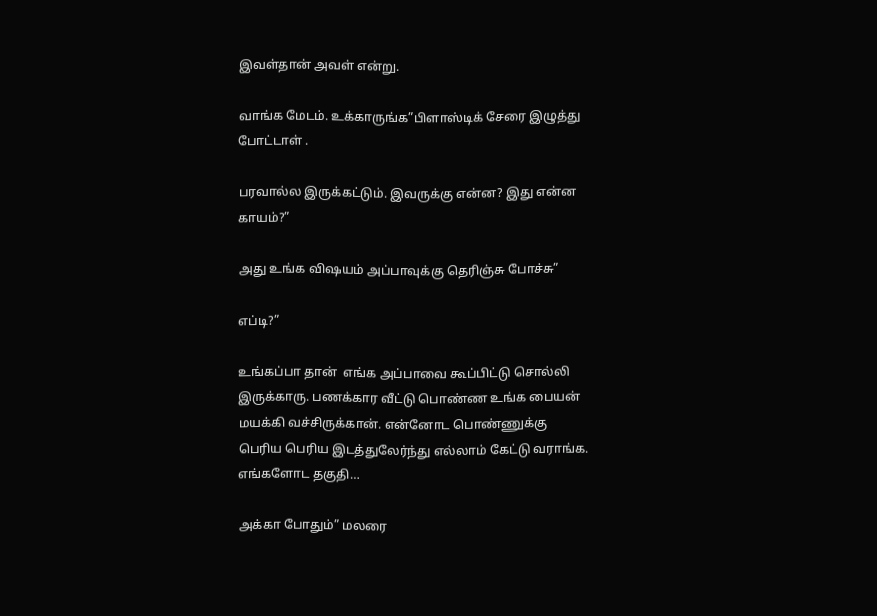இவள்தான் அவள் என்று.

வாங்க மேடம். உக்காருங்க”பிளாஸ்டிக் சேரை இழுத்து போட்டாள் .

பரவால்ல இருக்கட்டும். இவருக்கு என்ன? இது என்ன காயம்?”

அது உங்க விஷயம் அப்பாவுக்கு தெரிஞ்சு போச்சு”

எப்டி?”

உங்கப்பா தான்  எங்க அப்பாவை கூப்பிட்டு சொல்லி இருக்காரு. பணக்கார வீட்டு பொண்ண உங்க பையன் மயக்கி வச்சிருக்கான். என்னோட பொண்ணுக்கு பெரிய பெரிய இடத்துலேர்ந்து எல்லாம் கேட்டு வராங்க. எங்களோட தகுதி…

அக்கா போதும்” மலரை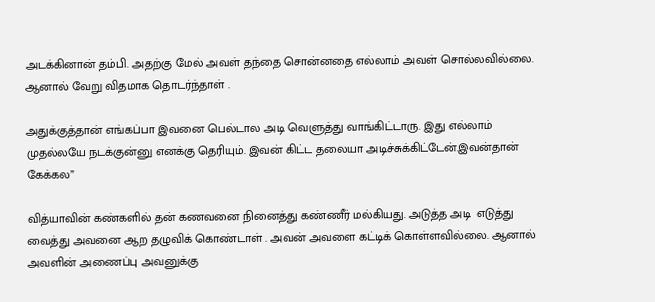அடக்கினான் தம்பி. அதற்கு மேல் அவள் தந்தை சொன்னதை எல்லாம் அவள் சொல்லவில்லை. ஆனால் வேறு விதமாக தொடர்ந்தாள் .

அதுக்குத்தான் எங்கப்பா இவனை பெல்டால அடி வெளுத்து வாங்கிட்டாரு. இது எல்லாம் முதல்லயே நடக்குன்னு எனக்கு தெரியும். இவன் கிட்ட தலையா அடிச்சுக்கிட்டேன்.இவன்தான் கேக்கல”

வித்யாவின் கண்களில் தன் கணவனை நினைத்து கண்ணீர் மல்கியது. அடுத்த அடி  எடுத்து வைத்து அவனை ஆற தழுவிக் கொண்டாள் . அவன் அவளை கட்டிக் கொள்ளவில்லை. ஆனால் அவளின் அணைப்பு அவனுக்கு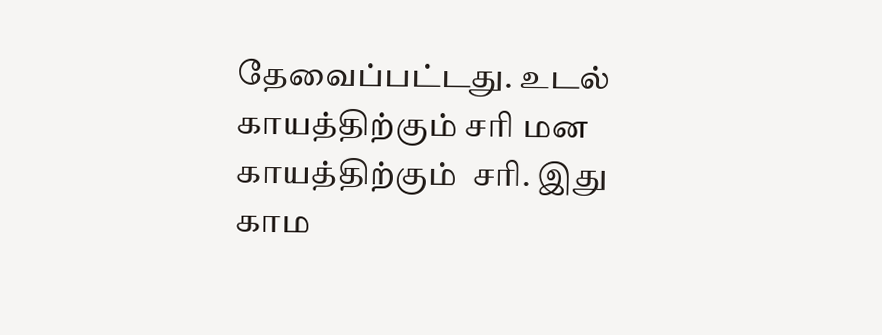தேவைப்பட்டது. உடல் காயத்திற்கும் சரி மன காயத்திற்கும்  சரி. இது காம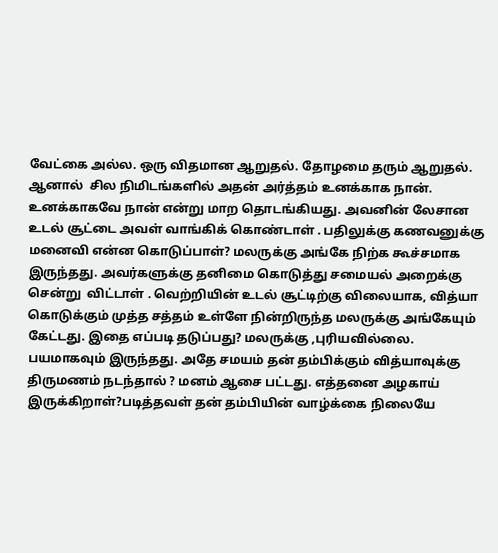வேட்கை அல்ல. ஒரு விதமான ஆறுதல். தோழமை தரும் ஆறுதல். ஆனால்  சில நிமிடங்களில் அதன் அர்த்தம் உனக்காக நான். உனக்காகவே நான் என்று மாற தொடங்கியது. அவனின் லேசான உடல் சூட்டை அவள் வாங்கிக் கொண்டாள் . பதிலுக்கு கணவனுக்கு மனைவி என்ன கொடுப்பாள்? மலருக்கு அங்கே நிற்க கூச்சமாக இருந்தது. அவர்களுக்கு தனிமை கொடுத்து சமையல் அறைக்கு சென்று  விட்டாள் . வெற்றியின் உடல் சூட்டிற்கு விலையாக, வித்யா கொடுக்கும் முத்த சத்தம் உள்ளே நின்றிருந்த மலருக்கு அங்கேயும் கேட்டது. இதை எப்படி தடுப்பது? மலருக்கு ,புரியவில்லை. பயமாகவும் இருந்தது. அதே சமயம் தன் தம்பிக்கும் வித்யாவுக்கு திருமணம் நடந்தால் ? மனம் ஆசை பட்டது. எத்தனை அழகாய்  இருக்கிறாள்?படித்தவள் தன் தம்பியின் வாழ்க்கை நிலையே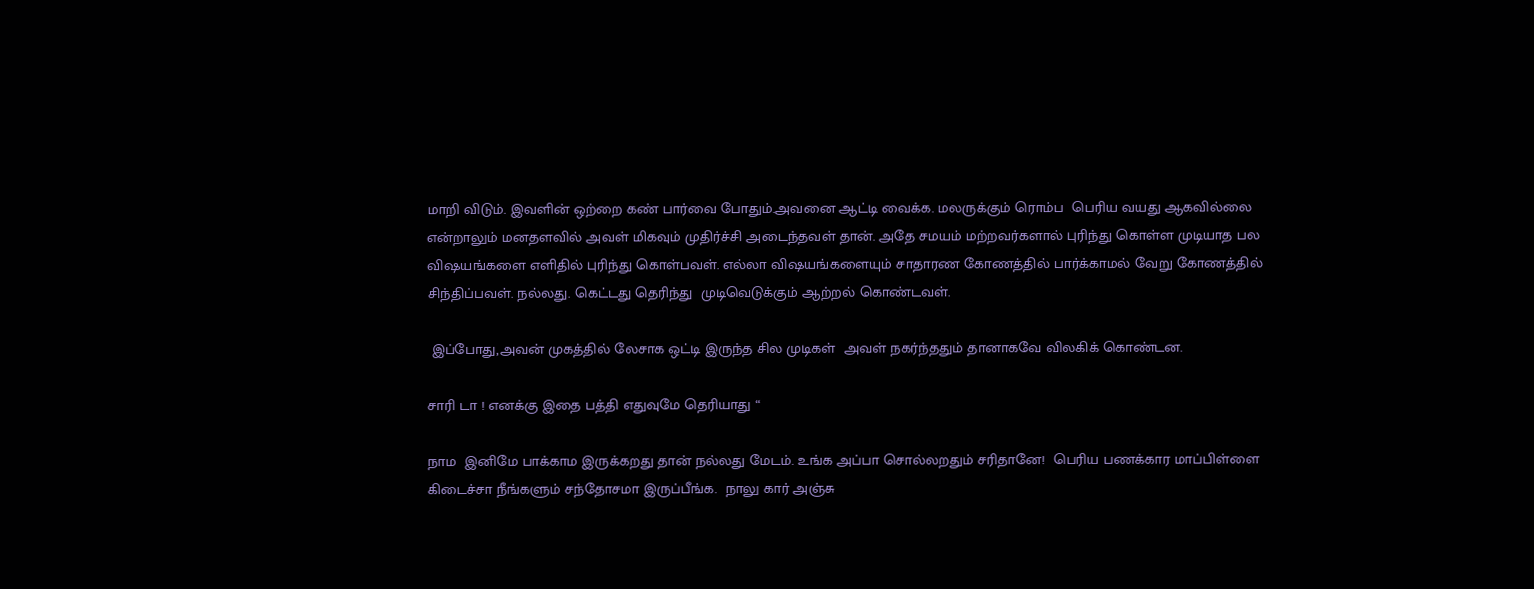மாறி விடும். இவளின் ஒற்றை கண் பார்வை போதும்.அவனை ஆட்டி வைக்க. மலருக்கும் ரொம்ப  பெரிய வயது ஆகவில்லை என்றாலும் மனதளவில் அவள் மிகவும் முதிர்ச்சி அடைந்தவள் தான். அதே சமயம் மற்றவர்களால் புரிந்து கொள்ள முடியாத பல விஷயங்களை எளிதில் புரிந்து கொள்பவள். எல்லா விஷயங்களையும் சாதாரண கோணத்தில் பார்க்காமல் வேறு கோணத்தில் சிந்திப்பவள். நல்லது. கெட்டது தெரிந்து  முடிவெடுக்கும் ஆற்றல் கொண்டவள்.

 இப்போது,அவன் முகத்தில் லேசாக ஒட்டி இருந்த சில முடிகள்  அவள் நகர்ந்ததும் தானாகவே விலகிக் கொண்டன.

சாரி டா ! எனக்கு இதை பத்தி எதுவுமே தெரியாது “

நாம  இனிமே பாக்காம இருக்கறது தான் நல்லது மேடம். உங்க அப்பா சொல்லறதும் சரிதானே!  பெரிய பணக்கார மாப்பிள்ளை கிடைச்சா நீங்களும் சந்தோசமா இருப்பீங்க.  நாலு கார் அஞ்சு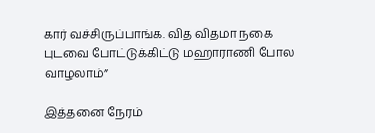கார் வச்சிருப்பாங்க. வித விதமா நகை புடவை போட்டுக்கிட்டு மஹாராணி போல வாழலாம்”

இத்தனை நேரம்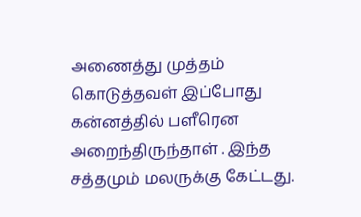அணைத்து முத்தம் கொடுத்தவள் இப்போது கன்னத்தில் பளீரென அறைந்திருந்தாள் . இந்த சத்தமும் மலருக்கு கேட்டது.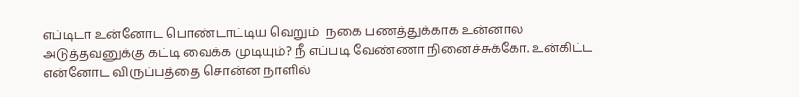எப்டிடா உன்னோட பொண்டாட்டிய வெறும்  நகை பணத்துக்காக உன்னால  அடுத்தவனுக்கு கட்டி வைக்க முடியும்? நீ எப்படி வேண்ணா நினைச்சுக்கோ. உன்கிட்ட என்னோட விருப்பத்தை சொன்ன நாளில்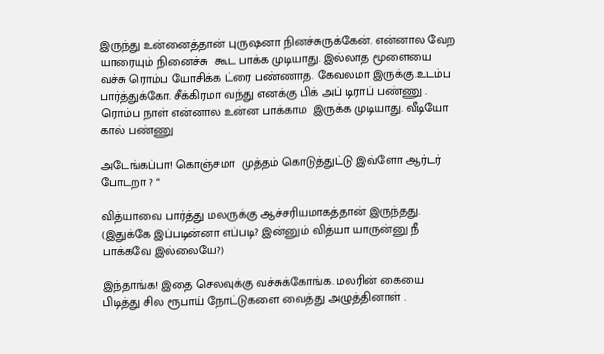இருந்து உன்னைத்தான் புருஷனா நினச்சுருக்கேன். என்னால வேற யாரையும் நினைச்சு  கூட பாக்க முடியாது. இல்லாத மூளையை வச்சு ரொம்ப யோசிக்க ட்ரை பண்ணாத. கேவலமா இருக்கு.உடம்ப பார்த்துக்கோ. சீக்கிரமா வந்து எனக்கு பிக் அப் டிராப் பண்ணு . ரொம்ப நாள் என்னால உன்ன பாக்காம  இருக்க முடியாது. வீடியோ கால் பண்ணு

அடேங்கப்பா! கொஞ்சமா  முத்தம் கொடுத்துட்டு இவ்ளோ ஆர்டர் போடறா ? “

வித்யாவை பார்த்து மலருக்கு ஆச்சரியமாகத்தான் இருந்தது. (இதுக்கே இப்படின்னா எப்படி? இன்னும் வித்யா யாருன்னு நீ பாக்கவே இல்லையே?)

இந்தாங்க! இதை செலவுக்கு வச்சுக்கோங்க. மலரின் கையை பிடித்து சில ரூபாய் நோட்டுகளை வைத்து அழுத்தினாள் .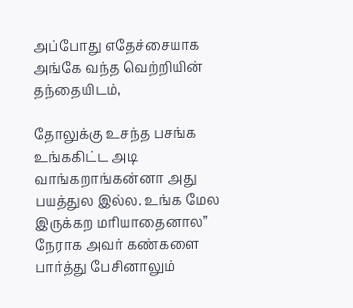அப்போது எதேச்சையாக அங்கே வந்த வெற்றியின் தந்தையிடம்,

தோலுக்கு உசந்த பசங்க உங்ககிட்ட அடி  வாங்கறாங்கன்னா அது  பயத்துல இல்ல. உங்க மேல இருக்கற மரியாதைனால” நேராக அவர் கண்களை பார்த்து பேசினாலும்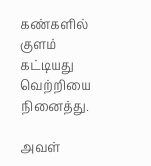கண்களில் குளம் கட்டியது வெற்றியை நினைத்து.

அவள்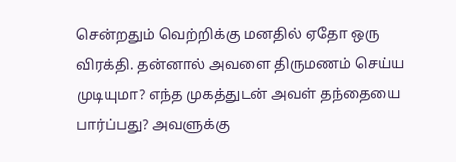சென்றதும் வெற்றிக்கு மனதில் ஏதோ ஒரு விரக்தி. தன்னால் அவளை திருமணம் செய்ய முடியுமா? எந்த முகத்துடன் அவள் தந்தையை  பார்ப்பது? அவளுக்கு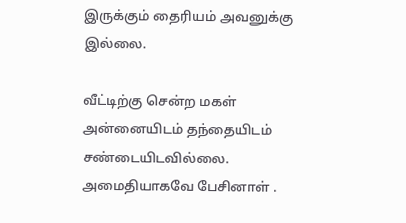இருக்கும் தைரியம் அவனுக்கு இல்லை.

வீட்டிற்கு சென்ற மகள் அன்னையிடம் தந்தையிடம் சண்டையிடவில்லை. அமைதியாகவே பேசினாள் .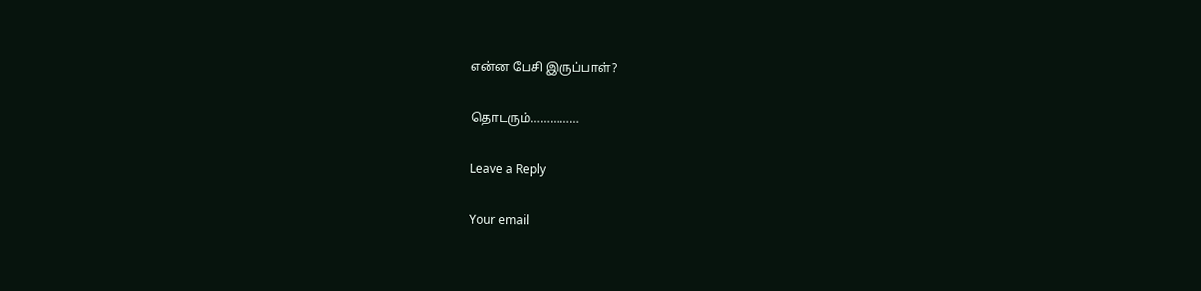என்ன பேசி இருப்பாள்?

தொடரும்……………

Leave a Reply

Your email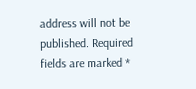address will not be published. Required fields are marked *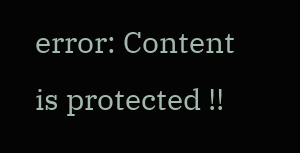error: Content is protected !!